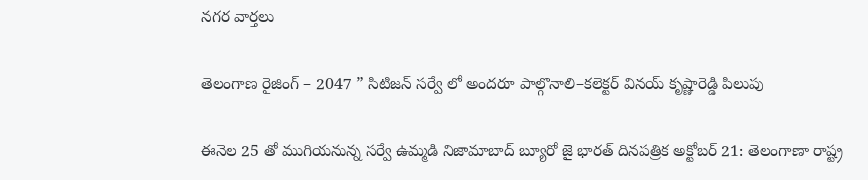నగర వార్తలు

తెలంగాణ రైజింగ్ – 2047 ” సిటిజన్ సర్వే లో అందరూ పాల్గొనాలి–కలెక్టర్ వినయ్ కృష్ణారెడ్డి పిలుపు

ఈనెల 25 తో ముగియనున్న సర్వే ఉమ్మడి నిజామాబాద్ బ్యూరో జై భారత్ దినపత్రిక అక్టోబర్ 21: తెలంగాణా రాష్ట్ర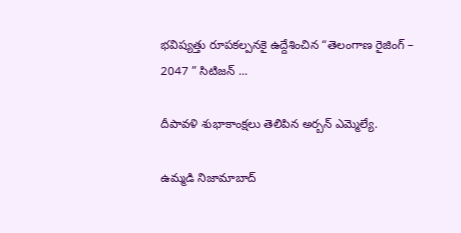భవిష్యత్తు రూపకల్పనకై ఉద్దేశించిన “తెలంగాణ రైజింగ్ – 2047 ” సిటిజన్ ...

దీపావళి శుభాకాంక్షలు తెలిపిన అర్బన్ ఎమ్మెల్యే.

ఉమ్మడి నిజామాబాద్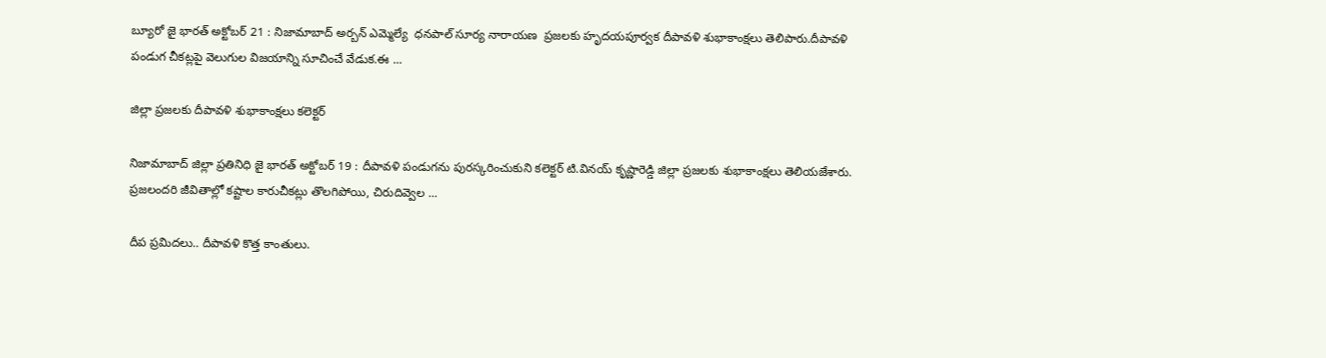బ్యూరో జై భారత్ అక్టోబర్ 21 : నిజామాబాద్ అర్బన్ ఎమ్మెల్యే  ధనపాల్ సూర్య నారాయణ  ప్రజలకు హృదయపూర్వక దీపావళి శుభాకాంక్షలు తెలిపారు.దీపావళి పండుగ చీకట్లపై వెలుగుల విజయాన్ని సూచించే వేడుక.ఈ ...

జిల్లా ప్రజలకు దీపావళి శుభాకాంక్షలు కలెక్టర్

నిజామాబాద్ జిల్లా ప్రతినిధి జై భారత్ అక్టోబర్ 19 : దీపావళి పండుగను పురస్కరించుకుని కలెక్టర్ టి.వినయ్ కృష్ణారెడ్డి జిల్లా ప్రజలకు శుభాకాంక్షలు తెలియజేశారు. ప్రజలందరి జీవితాల్లో కష్టాల కారుచీకట్లు తొలగిపోయి, చిరుదివ్వెల ...

దీప ప్రమిదలు.. దీపావళి కొత్త కాంతులు.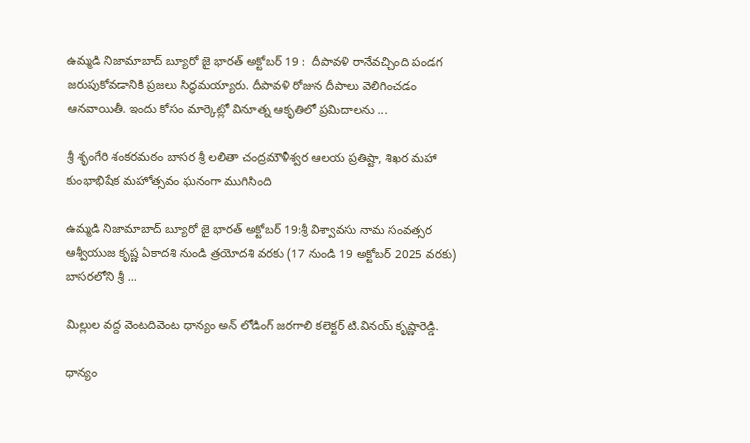ఉమ్మడి నిజామాబాద్ బ్యూరో జై భారత్ అక్టోబర్ 19 :  దీపావళి రానేవచ్చింది పండగ జరుపుకోవడానికి ప్రజలు సిద్ధమయ్యారు. దీపావళి రోజున దీపాలు వెలిగించడం ఆనవాయితీ. ఇందు కోసం మార్కెట్లో వినూత్న ఆకృతిలో ప్రమిదాలను ...

శ్రీ శృంగేరి శంకరమఠం బాసర శ్రీ లలితా చంద్రమౌళీశ్వర ఆలయ ప్రతిష్టా, శిఖర మహా కుంభాభిషేక మహోత్సవం ఘనంగా ముగిసింది

ఉమ్మడి నిజామాబాద్ బ్యూరో జై భారత్ అక్టోబర్ 19:శ్రీ విశ్వావసు నామ సంవత్సర ఆశ్వీయుజ కృష్ణ ఏకాదశి నుండి త్రయోదశి వరకు (17 నుండి 19 అక్టోబర్ 2025 వరకు) బాసరలోని శ్రీ ...

మిల్లుల వద్ద వెంటదివెంట ధాన్యం అన్ లోడింగ్ జరగాలి కలెక్టర్ టి.వినయ్ కృష్ణారెడ్డి.

ధాన్యం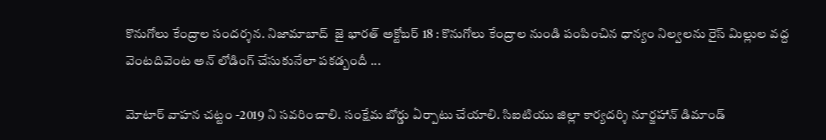కొనుగోలు కేంద్రాల సందర్శన. నిజామాబాద్  జై భారత్ అక్టోబర్ 18 : కొనుగోలు కేంద్రాల నుండి పంపించిన ధాన్యం నిల్వలను రైస్ మిల్లుల వద్ద వెంటదివెంట అన్ లోడింగ్ చేసుకునేలా పకడ్బందీ ...

మోటార్ వాహన చట్టం -2019 ని సవరించాలి. సంక్షేమ బోర్డు ఏర్పాటు చేయాలి. సిఐటియు జిల్లా కార్యదర్శి నూర్జహాన్ డిమాండ్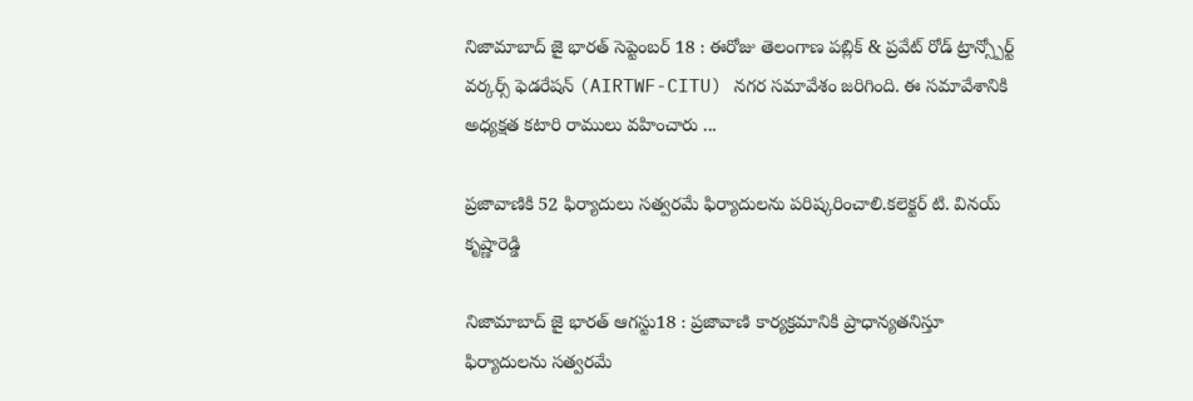నిజామాబాద్ జై భారత్ సెప్టెంబర్ 18 : ఈరోజు తెలంగాణ పబ్లిక్ & ప్రవేట్ రోడ్ ట్రాన్స్పోర్ట్ వర్కర్స్ ఫెడరేషన్ (AIRTWF-CITU) నగర సమావేశం జరిగింది. ఈ సమావేశానికి అధ్యక్షత కటారి రాములు వహించారు ...

ప్రజావాణికి 52 ఫిర్యాదులు సత్వరమే ఫిర్యాదులను పరిష్కరించాలి.కలెక్టర్ టి. వినయ్ కృష్ణారెడ్డి

నిజామాబాద్ జై భారత్ ఆగస్టు18 : ప్రజావాణి కార్యక్రమానికి ప్రాధాన్యతనిస్తూ ఫిర్యాదులను సత్వరమే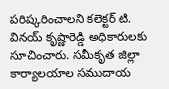పరిష్కరించాలని కలెక్టర్ టి. వినయ్ కృష్ణారెడ్డి అధికారులకు సూచించారు. సమీకృత జిల్లా కార్యాలయాల సముదాయ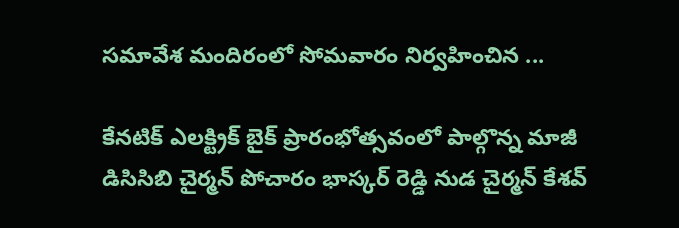సమావేశ మందిరంలో సోమవారం నిర్వహించిన ...

కేనటిక్ ఎలక్ట్రిక్ బైక్ ప్రారంభోత్సవంలో పాల్గొన్న మాజీ డిసిసిబి చైర్మన్ పోచారం భాస్కర్ రెడ్డి నుడ చైర్మన్ కేశవ్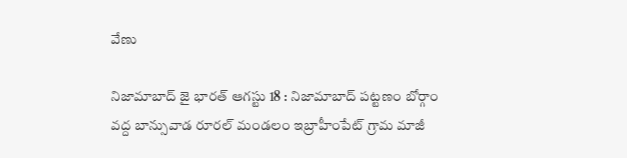వేణు

నిజామాబాద్ జై భారత్ ఆగస్టు 18 : నిజామాబాద్ పట్టణం బోర్గాం వద్ద బాన్సువాడ రూరల్ మండలం ఇబ్రాహీంపేట్ గ్రామ మాజీ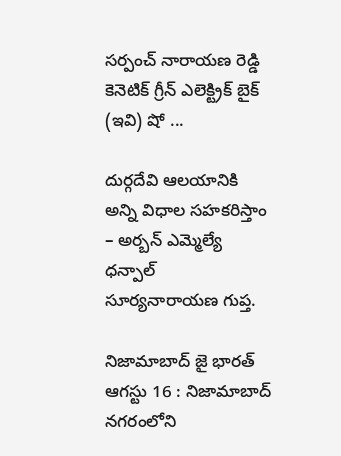సర్పంచ్ నారాయణ రెడ్డి కెనెటిక్ గ్రీన్ ఎలెక్ట్రిక్ బైక్ (ఇవి) షో ...

దుర్గదేవి ఆలయానికి అన్ని విధాల సహకరిస్తాం – అర్బన్ ఎమ్మెల్యే ధన్పాల్ సూర్యనారాయణ గుప్త.

నిజామాబాద్ జై భారత్ ఆగస్టు 16 : నిజామాబాద్ నగరంలోని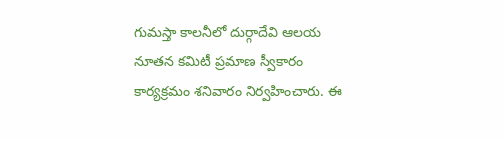గుమస్తా కాలనీలో దుర్గాదేవి ఆలయ నూతన కమిటీ ప్రమాణ స్వీకారం కార్యక్రమం శనివారం నిర్వహించారు. ఈ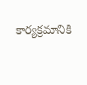కార్యక్రమానికి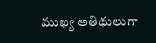ముఖ్య అతిథులుగా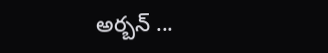అర్బన్ ...